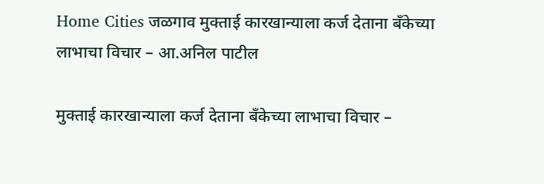Home Cities जळगाव मुक्ताई कारखान्याला कर्ज देताना बँकेच्या लाभाचा विचार – आ.अनिल पाटील

मुक्ताई कारखान्याला कर्ज देताना बँकेच्या लाभाचा विचार –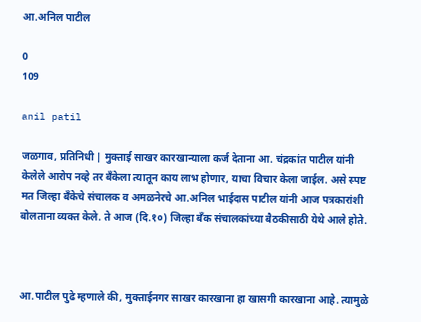आ.अनिल पाटील

0
109

anil patil

जळगाव, प्रतिनिधी | मुक्ताई साखर कारखान्याला कर्ज देताना आ. चंद्रकांत पाटील यांनी केलेले आरोप नव्हे तर बँकेला त्यातून काय लाभ होणार, याचा विचार केला जाईल. असे स्पष्ट मत जिल्हा बँकेचे संचालक व अमळनेरचे आ.अनिल भाईदास पाटील यांनी आज पत्रकारांशी बोलताना व्यक्त केले. ते आज (दि.१०) जिल्हा बँक संचालकांच्या बैठकीसाठी येथे आले होते.



आ.पाटील पुढे म्हणाले की, मुक्ताईनगर साखर कारखाना हा खासगी कारखाना आहे. त्यामुळे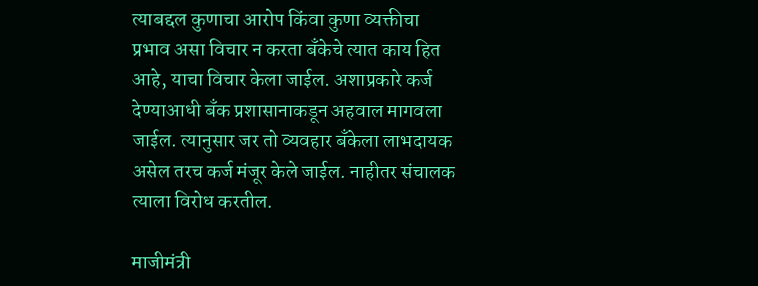त्याबद्दल कुणाचा आरोप किंवा कुणा व्यक्तीचा प्रभाव असा विचार न करता बँकेचे त्यात काय हित आहे, याचा विचार केला जाईल. अशाप्रकारे कर्ज देण्याआधी बँक प्रशासानाकडून अहवाल मागवला जाईल. त्यानुसार जर तो व्यवहार बँकेला लाभदायक असेल तरच कर्ज मंजूर केले जाईल. नाहीतर संचालक त्याला विरोध करतील.

माजीमंत्री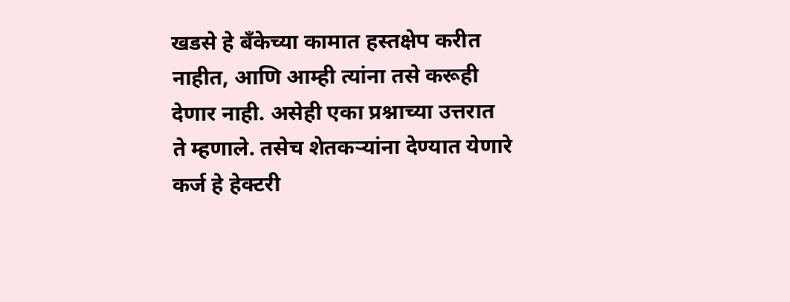खडसे हे बँकेच्या कामात हस्तक्षेप करीत नाहीत, आणि आम्ही त्यांना तसे करूही देणार नाही. असेही एका प्रश्नाच्या उत्तरात ते म्हणाले. तसेच शेतकऱ्यांना देण्यात येणारे कर्ज हे हेक्टरी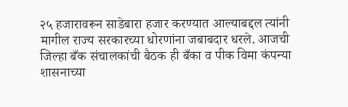२५ हजारावरून साडेबारा हजार करण्यात आल्याबद्दल त्यांनी मागील राज्य सरकारच्या धोरणांना जबाबदार धरले. आजची जिल्हा बँक संचालकांची बैठक ही बँका व पीक विमा कंपन्या शासनाच्या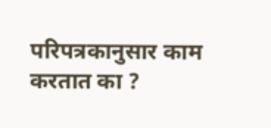परिपत्रकानुसार काम करतात का ?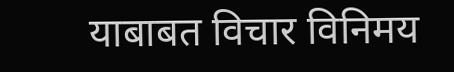याबाबत विचार विनिमय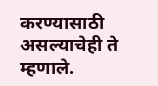करण्यासाठी असल्याचेही ते म्हणाले.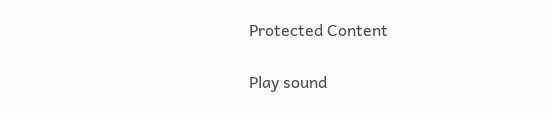Protected Content

Play sound